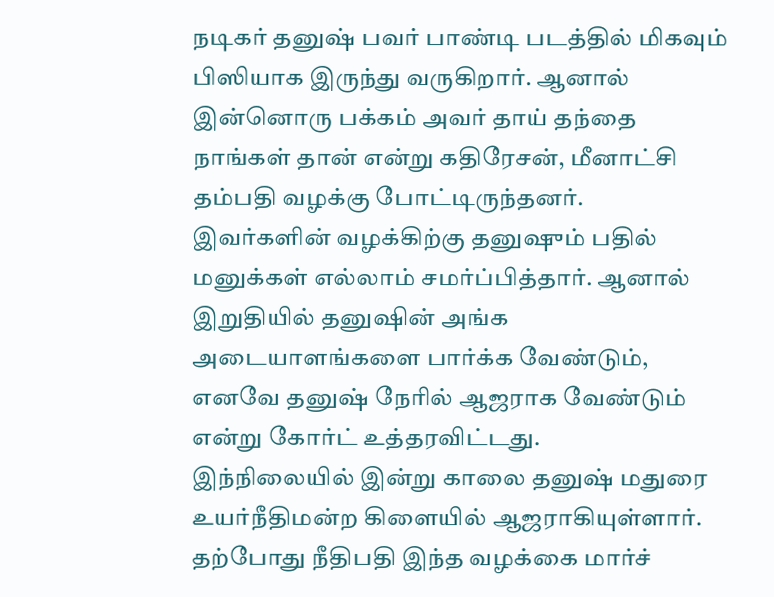நடிகர் தனுஷ் பவர் பாண்டி படத்தில் மிகவும் பிஸியாக இருந்து வருகிறார். ஆனால் இன்னொரு பக்கம் அவர் தாய் தந்தை நாங்கள் தான் என்று கதிரேசன், மீனாட்சி தம்பதி வழக்கு போட்டிருந்தனர்.
இவர்களின் வழக்கிற்கு தனுஷும் பதில் மனுக்கள் எல்லாம் சமர்ப்பித்தார். ஆனால் இறுதியில் தனுஷின் அங்க அடையாளங்களை பார்க்க வேண்டும், எனவே தனுஷ் நேரில் ஆஜராக வேண்டும் என்று கோர்ட் உத்தரவிட்டது.
இந்நிலையில் இன்று காலை தனுஷ் மதுரை உயர்நீதிமன்ற கிளையில் ஆஜராகியுள்ளார். தற்போது நீதிபதி இந்த வழக்கை மார்ச்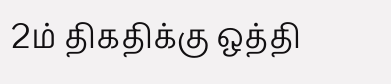2ம் திகதிக்கு ஒத்தி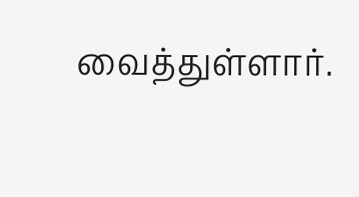வைத்துள்ளார்.